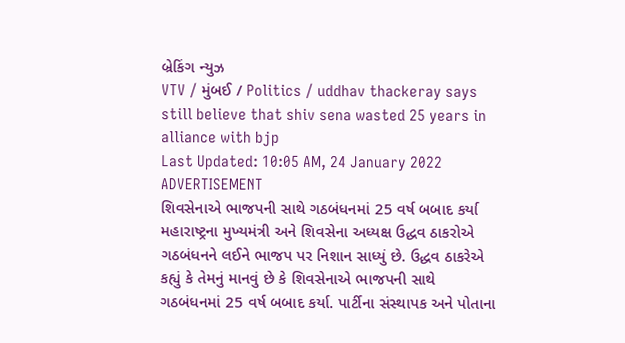બ્રેકિંગ ન્યુઝ
VTV / મુંબઈ / Politics / uddhav thackeray says still believe that shiv sena wasted 25 years in alliance with bjp
Last Updated: 10:05 AM, 24 January 2022
ADVERTISEMENT
શિવસેનાએ ભાજપની સાથે ગઠબંધનમાં 25 વર્ષ બબાદ કર્યા
મહારાષ્ટ્રના મુખ્યમંત્રી અને શિવસેના અધ્યક્ષ ઉદ્ધવ ઠાકરોએ ગઠબંધનને લઈને ભાજપ પર નિશાન સાધ્યું છે. ઉદ્ધવ ઠાકરેએ કહ્યું કે તેમનું માનવું છે કે શિવસેનાએ ભાજપની સાથે ગઠબંધનમાં 25 વર્ષ બબાદ કર્યા. પાર્ટીના સંસ્થાપક અને પોતાના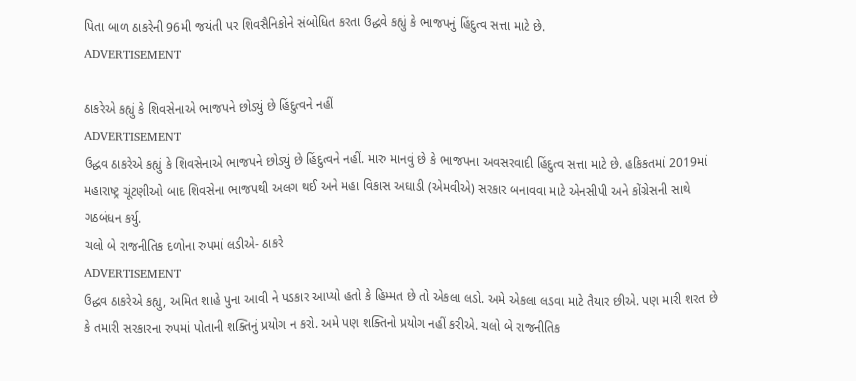પિતા બાળ ઠાકરેની 96મી જયંતી પર શિવસૈનિકોને સંબોધિત કરતા ઉદ્ધવે કહ્યું કે ભાજપનું હિંદુત્વ સત્તા માટે છે.
ADVERTISEMENT

ઠાકરેએ કહ્યું કે શિવસેનાએ ભાજપને છોડ્યું છે હિંદુત્વને નહીં
ADVERTISEMENT
ઉદ્ધવ ઠાકરેએ કહ્યું કે શિવસેનાએ ભાજપને છોડ્યું છે હિંદુત્વને નહીં. મારુ માનવું છે કે ભાજપના અવસરવાદી હિંદુત્વ સત્તા માટે છે. હકિકતમાં 2019માં મહારાષ્ટ્ર ચૂંટણીઓ બાદ શિવસેના ભાજપથી અલગ થઈ અને મહા વિકાસ અઘાડી (એમવીએ) સરકાર બનાવવા માટે એનસીપી અને કોંગ્રેસની સાથે ગઠબંધન કર્યુ.
ચલો બે રાજનીતિક દળોના રુપમાં લડીએ- ઠાકરે
ADVERTISEMENT
ઉદ્ધવ ઠાકરેએ કહ્યુ, અમિત શાહે પુના આવી ને પડકાર આપ્યો હતો કે હિમ્મત છે તો એકલા લડો. અમે એકલા લડવા માટે તૈયાર છીએ. પણ મારી શરત છે કે તમારી સરકારના રુપમાં પોતાની શક્તિનું પ્રયોગ ન કરો. અમે પણ શક્તિનો પ્રયોગ નહીં કરીએ. ચલો બે રાજનીતિક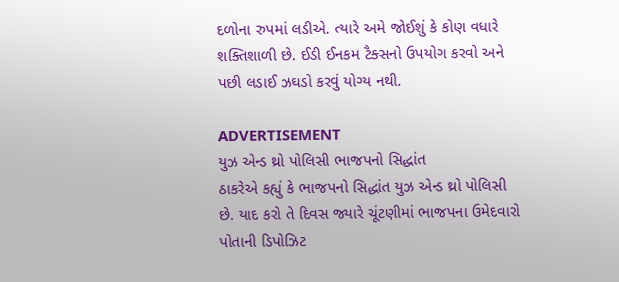દળોના રુપમાં લડીએ. ત્યારે અમે જોઈશું કે કોણ વધારે શક્તિશાળી છે. ઈડી ઈનકમ ટૈક્સનો ઉપયોગ કરવો અને પછી લડાઈ ઝઘડો કરવું યોગ્ય નથી.

ADVERTISEMENT
યુઝ એન્ડ થ્રો પોલિસી ભાજપનો સિદ્ધાંત
ઠાકરેએ કહ્યું કે ભાજપનો સિદ્ધાંત યુઝ એન્ડ થ્રો પોલિસી છે. યાદ કરો તે દિવસ જ્યારે ચૂંટણીમાં ભાજપના ઉમેદવારો પોતાની ડિપોઝિટ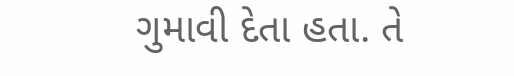ગુમાવી દેતા હતા. તે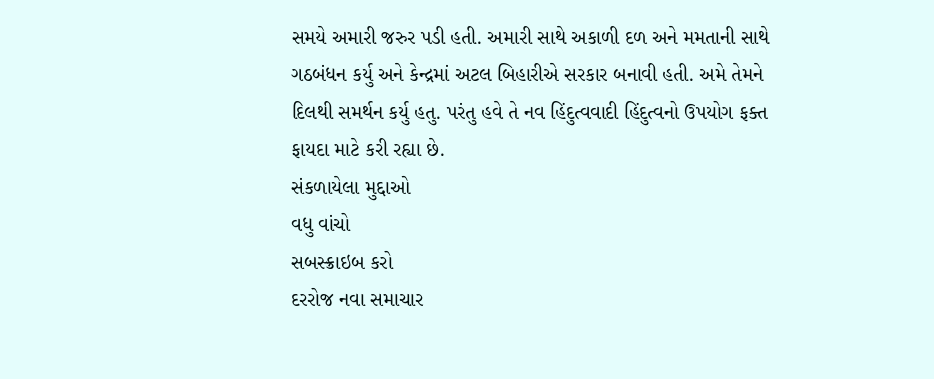સમયે અમારી જરુર પડી હતી. અમારી સાથે અકાળી દળ અને મમતાની સાથે ગઠબંધન કર્યુ અને કેન્દ્રમાં અટલ બિહારીએ સરકાર બનાવી હતી. અમે તેમને દિલથી સમર્થન કર્યુ હતુ. પરંતુ હવે તે નવ હિંદુત્વવાદી હિંદુત્વનો ઉપયોગ ફક્ત ફાયદા માટે કરી રહ્યા છે.
સંકળાયેલા મુદ્દાઓ
વધુ વાંચો
સબસ્ક્રાઇબ કરો
દરરોજ નવા સમાચાર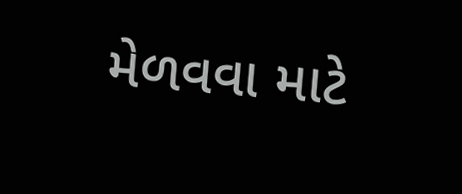મેળવવા માટે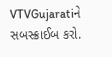VTVGujaratiને સબસ્ક્રાઈબ કરો.